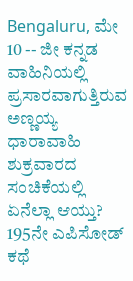Bengaluru, ಮೇ 10 -- ಜೀ ಕನ್ನಡ ವಾಹಿನಿಯಲ್ಲಿ ಪ್ರಸಾರವಾಗುತ್ತಿರುವ ಅಣ್ಣಯ್ಯ ಧಾರಾವಾಹಿ ಶುಕ್ರವಾರದ ಸಂಚಿಕೆಯಲ್ಲಿ ಏನೆಲ್ಲಾ ಆಯ್ತು? 195ನೇ ಎಪಿಸೋಡ್ ಕಥೆ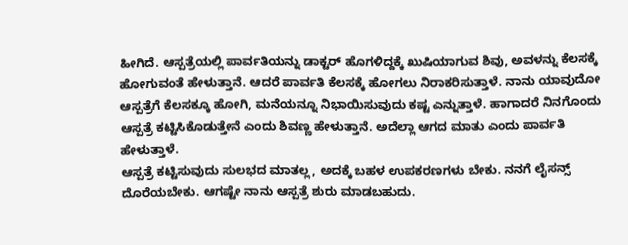ಹೀಗಿದೆ. ಆಸ್ಪತ್ರೆಯಲ್ಲಿ ಪಾರ್ವತಿಯನ್ನು ಡಾಕ್ಟರ್ ಹೊಗಳಿದ್ದಕ್ಕೆ ಖುಷಿಯಾಗುವ ಶಿವು, ಅವಳನ್ನು ಕೆಲಸಕ್ಕೆ ಹೋಗುವಂತೆ ಹೇಳುತ್ತಾನೆ. ಆದರೆ ಪಾರ್ವತಿ ಕೆಲಸಕ್ಕೆ ಹೋಗಲು ನಿರಾಕರಿಸುತ್ತಾಳೆ. ನಾನು ಯಾವುದೋ ಆಸ್ಪತ್ರೆಗೆ ಕೆಲಸಕ್ಕೂ ಹೋಗಿ, ಮನೆಯನ್ನೂ ನಿಭಾಯಿಸುವುದು ಕಷ್ಟ ಎನ್ನುತ್ತಾಳೆ. ಹಾಗಾದರೆ ನಿನಗೊಂದು ಆಸ್ಪತ್ರೆ ಕಟ್ಟಿಸಿಕೊಡುತ್ತೇನೆ ಎಂದು ಶಿವಣ್ಣ ಹೇಳುತ್ತಾನೆ. ಅದೆಲ್ಲಾ ಆಗದ ಮಾತು ಎಂದು ಪಾರ್ವತಿ ಹೇಳುತ್ತಾಳೆ.
ಆಸ್ಪತ್ರೆ ಕಟ್ಟಿಸುವುದು ಸುಲಭದ ಮಾತಲ್ಲ, ಅದಕ್ಕೆ ಬಹಳ ಉಪಕರಣಗಳು ಬೇಕು. ನನಗೆ ಲೈಸನ್ಸ್ ದೊರೆಯಬೇಕು. ಆಗಷ್ಟೇ ನಾನು ಆಸ್ಪತ್ರೆ ಶುರು ಮಾಡಬಹುದು.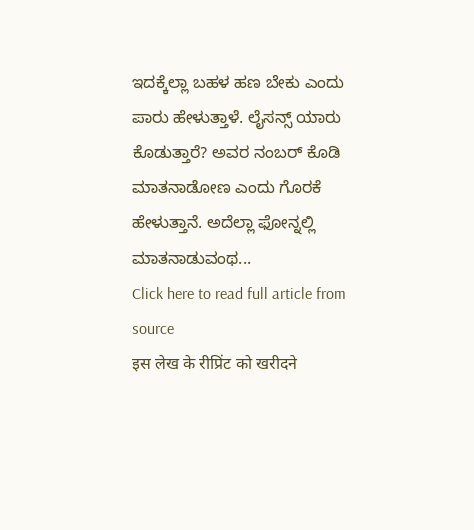ಇದಕ್ಕೆಲ್ಲಾ ಬಹಳ ಹಣ ಬೇಕು ಎಂದು ಪಾರು ಹೇಳುತ್ತಾಳೆ. ಲೈಸನ್ಸ್ ಯಾರು ಕೊಡುತ್ತಾರೆ? ಅವರ ನಂಬರ್ ಕೊಡಿ ಮಾತನಾಡೋಣ ಎಂದು ಗೊರಕೆ ಹೇಳುತ್ತಾನೆ. ಅದೆಲ್ಲಾ ಫೋನ್ನಲ್ಲಿ ಮಾತನಾಡುವಂಥ...
Click here to read full article from source
इस लेख के रीप्रिंट को खरीदने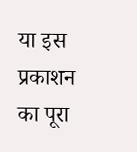या इस प्रकाशन का पूरा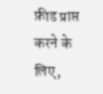फ़ीड प्राप्त करने के लिए,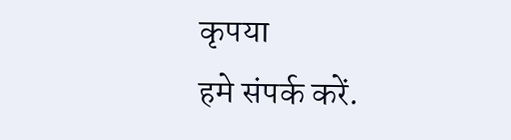कृपया
हमे संपर्क करें.